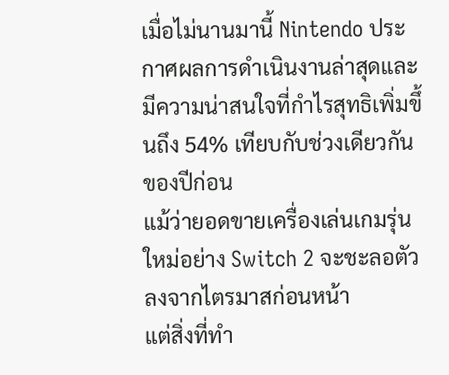เมื่อไม่นานมานี้ Nintendo ประกาศผลการดำเนินงานล่าสุดและมีความน่าสนใจที่กำไรสุทธิเพิ่มขึ้นถึง 54% เทียบกับช่วงเดียวกันของปีก่อน
แม้ว่ายอดขายเครื่องเล่นเกมรุ่นใหม่อย่าง Switch 2 จะชะลอตัวลงจากไตรมาสก่อนหน้า
แต่สิ่งที่ทำ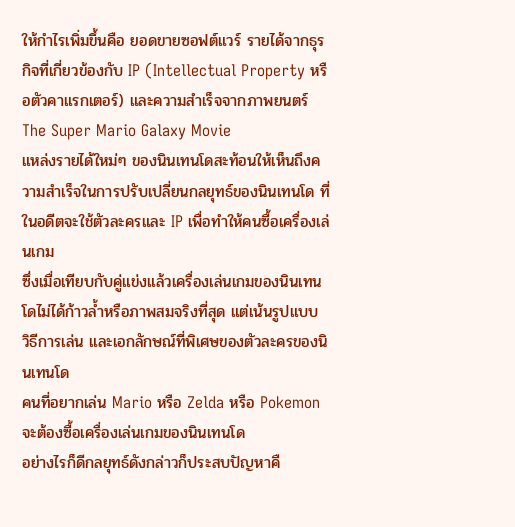ให้กำไรเพิ่มขึ้นคือ ยอดขายซอฟต์แวร์ รายได้จากธุรกิจที่เกี่ยวข้องกับ IP (Intellectual Property หรือตัวคาแรกเตอร์) และความสำเร็จจากภาพยนตร์ The Super Mario Galaxy Movie
แหล่งรายได้ใหม่ๆ ของนินเทนโดสะท้อนให้เห็นถึงความสำเร็จในการปรับเปลี่ยนกลยุทธ์ของนินเทนโด ที่ในอดีตจะใช้ตัวละครและ IP เพื่อทำให้คนซื้อเครื่องเล่นเกม
ซึ่งเมื่อเทียบกับคู่แข่งแล้วเครื่องเล่นเกมของนินเทนโดไม่ได้ก้าวล้ำหรือภาพสมจริงที่สุด แต่เน้นรูปแบบ วิธีการเล่น และเอกลักษณ์ที่พิเศษของตัวละครของนินเทนโด
คนที่อยากเล่น Mario หรือ Zelda หรือ Pokemon จะต้องซื้อเครื่องเล่นเกมของนินเทนโด
อย่างไรก็ดีกลยุทธ์ดังกล่าวก็ประสบปัญหาคื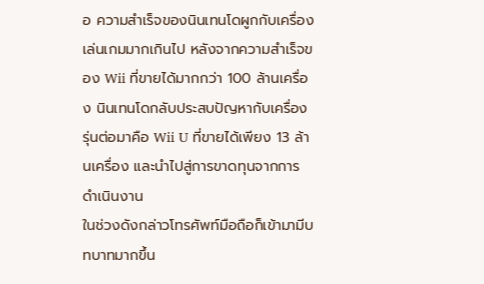อ ความสำเร็จของนินเทนโดผูกกับเครื่องเล่นเกมมากเกินไป หลังจากความสำเร็จของ Wii ที่ขายได้มากกว่า 100 ล้านเครื่อง นินเทนโดกลับประสบปัญหากับเครื่องรุ่นต่อมาคือ Wii U ที่ขายได้เพียง 13 ล้านเครื่อง และนำไปสู่การขาดทุนจากการดำเนินงาน
ในช่วงดังกล่าวโทรศัพท์มือถือก็เข้ามามีบทบาทมากขึ้น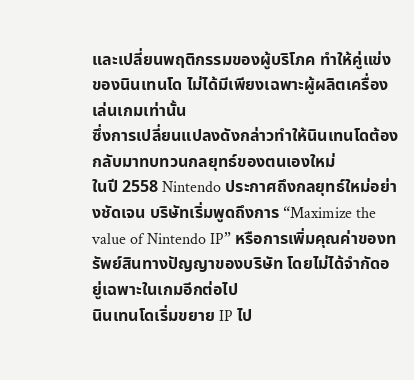และเปลี่ยนพฤติกรรมของผู้บริโภค ทำให้คู่แข่งของนินเทนโด ไม่ได้มีเพียงเฉพาะผู้ผลิตเครื่องเล่นเกมเท่านั้น
ซึ่งการเปลี่ยนแปลงดังกล่าวทำให้นินเทนโดต้องกลับมาทบทวนกลยุทธ์ของตนเองใหม่
ในปี 2558 Nintendo ประกาศถึงกลยุทธ์ใหม่อย่างชัดเจน บริษัทเริ่มพูดถึงการ “Maximize the value of Nintendo IP” หรือการเพิ่มคุณค่าของทรัพย์สินทางปัญญาของบริษัท โดยไม่ได้จำกัดอยู่เฉพาะในเกมอีกต่อไป
นินเทนโดเริ่มขยาย IP ไป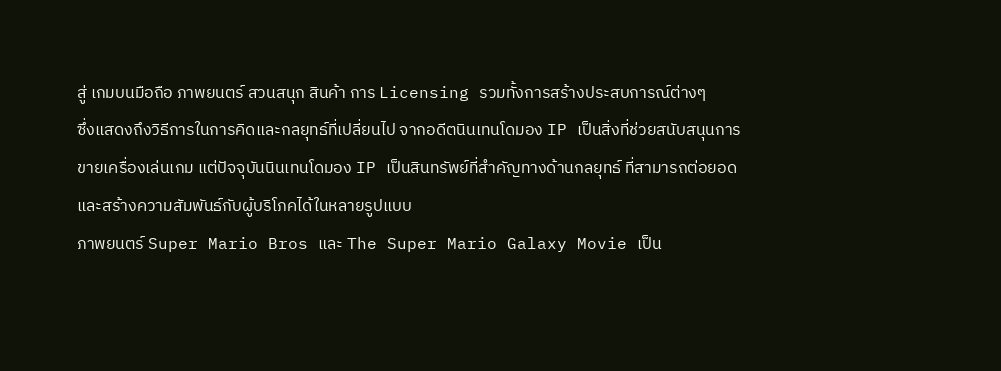สู่ เกมบนมือถือ ภาพยนตร์ สวนสนุก สินค้า การ Licensing รวมทั้งการสร้างประสบการณ์ต่างๆ
ซึ่งแสดงถึงวิธีการในการคิดและกลยุทธ์ที่เปลี่ยนไป จากอดีตนินเทนโดมอง IP เป็นสิ่งที่ช่วยสนับสนุนการขายเครื่องเล่นเกม แต่ปัจจุบันนินเทนโดมอง IP เป็นสินทรัพย์ที่สำคัญทางด้านกลยุทธ์ ที่สามารถต่อยอดและสร้างความสัมพันธ์กับผู้บริโภคได้ในหลายรูปแบบ
ภาพยนตร์ Super Mario Bros และ The Super Mario Galaxy Movie เป็น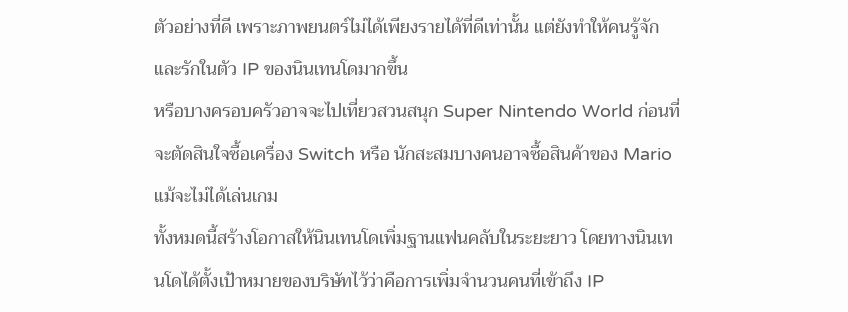ตัวอย่างที่ดี เพราะภาพยนตร์ไม่ได้เพียงรายได้ที่ดีเท่านั้น แต่ยังทำให้คนรู้จักและรักในตัว IP ของนินเทนโดมากขึ้น
หรือบางครอบครัวอาจจะไปเที่ยวสวนสนุก Super Nintendo World ก่อนที่จะตัดสินใจซื้อเครื่อง Switch หรือ นักสะสมบางคนอาจซื้อสินค้าของ Mario แม้จะไม่ได้เล่นเกม
ทั้งหมดนี้สร้างโอกาสให้นินเทนโดเพิ่มฐานแฟนคลับในระยะยาว โดยทางนินเทนโดได้ตั้งเป้าหมายของบริษัทไว้ว่าคือการเพิ่มจำนวนคนที่เข้าถึง IP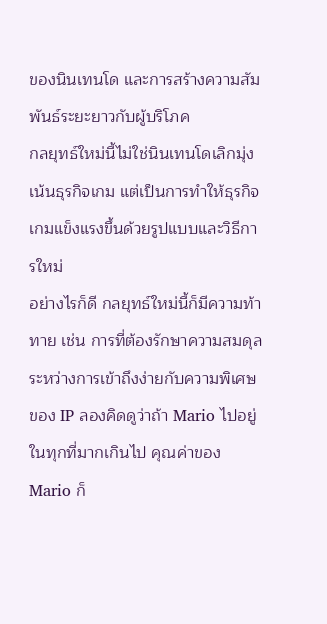ของนินเทนโด และการสร้างความสัมพันธ์ระยะยาวกับผู้บริโภค
กลยุทธ์ใหม่นี้ไม่ใช่นินเทนโดเลิกมุ่งเน้นธุรกิจเกม แต่เป็นการทำให้ธุรกิจเกมแข็งแรงขึ้นด้วยรูปแบบและวิธีการใหม่
อย่างไรก็ดี กลยุทธ์ใหม่นี้ก็มีความท้าทาย เช่น การที่ต้องรักษาความสมดุลระหว่างการเข้าถึงง่ายกับความพิเศษของ IP ลองคิดดูว่าถ้า Mario ไปอยู่ในทุกที่มากเกินไป คุณค่าของ Mario ก็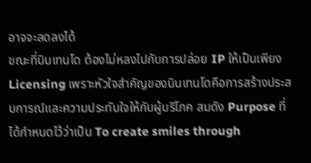อาจจะลดลงได้
ขณะที่นินเทนโด ต้องไม่หลงไปกับการปล่อย IP ให้เป็นเพียง Licensing เพราะหัวใจสำคัญของนินเทนโดคือการสร้างประสบการณ์และความประทับใจให้กับผู้บริโภค สมดัง Purpose ที่ได้กำหนดไว้ว่าเป็น To create smiles through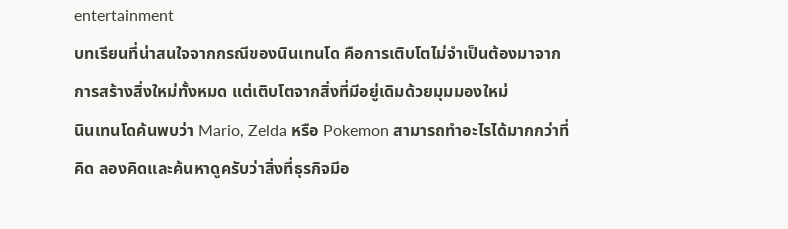entertainment
บทเรียนที่น่าสนใจจากกรณีของนินเทนโด คือการเติบโตไม่จำเป็นต้องมาจากการสร้างสิ่งใหม่ทั้งหมด แต่เติบโตจากสิ่งที่มีอยู่เดิมด้วยมุมมองใหม่
นินเทนโดค้นพบว่า Mario, Zelda หรือ Pokemon สามารถทำอะไรได้มากกว่าที่คิด ลองคิดและค้นหาดูครับว่าสิ่งที่ธุรกิจมีอ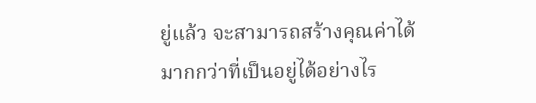ยู่แล้ว จะสามารถสร้างคุณค่าได้มากกว่าที่เป็นอยู่ได้อย่างไร